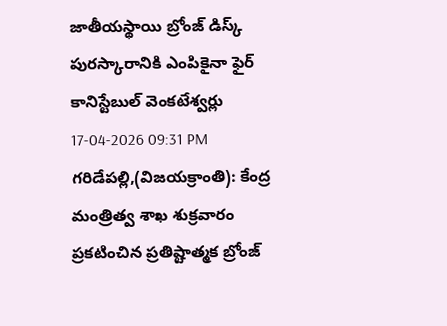జాతీయస్థాయి బ్రోంజ్ డిస్క్ పురస్కారానికి ఎంపికైనా ఫైర్ కానిస్టేబుల్ వెంకటేశ్వర్లు
17-04-2026 09:31 PM
గరిడేపల్లి,(విజయక్రాంతి): కేంద్ర మంత్రిత్వ శాఖ శుక్రవారం ప్రకటించిన ప్రతిష్టాత్మక బ్రోంజ్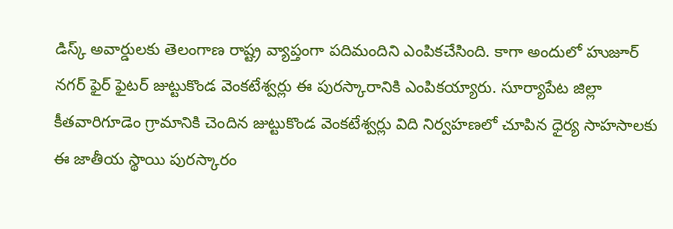డిస్క్ అవార్డులకు తెలంగాణ రాష్ట్ర వ్యాప్తంగా పదిమందిని ఎంపికచేసింది. కాగా అందులో హుజూర్ నగర్ ఫైర్ ఫైటర్ జుట్టుకొండ వెంకటేశ్వర్లు ఈ పురస్కారానికి ఎంపికయ్యారు. సూర్యాపేట జిల్లా కీతవారిగూడెం గ్రామానికి చెందిన జుట్టుకొండ వెంకటేశ్వర్లు విది నిర్వహణలో చూపిన ధైర్య సాహసాలకు ఈ జాతీయ స్థాయి పురస్కారం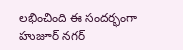లభించింది ఈ సందర్భంగా హుజూర్ నగర్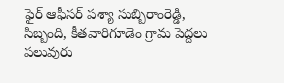ఫైర్ ఆఫీసర్ పశ్యా సుబ్బిరాంరెడ్డి, సిబ్బంది, కీతవారిగూడెం గ్రామ పెద్దలు పలువురు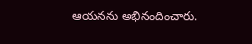ఆయనను అభినందించారు.